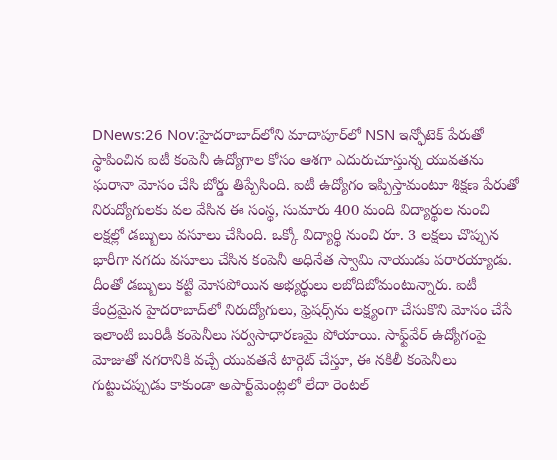DNews:26 Nov:హైదరాబాద్‌లోని మాదాపూర్‌లో NSN ఇన్ఫోటెక్ పేరుతో స్థాపించిన ఐటీ కంపెనీ ఉద్యోగాల కోసం ఆశగా ఎదురుచూస్తున్న యువతను ఘరానా మోసం చేసి బోర్డు తిప్పేసింది. ఐటీ ఉద్యోగం ఇప్పిస్తామంటూ శిక్షణ పేరుతో నిరుద్యోగులకు వల వేసిన ఈ సంస్థ, సుమారు 400 మంది విద్యార్థుల నుంచి లక్షల్లో డబ్బులు వసూలు చేసింది. ఒక్కో విద్యార్థి నుంచి రూ. 3 లక్షలు చొప్పున భారీగా నగదు వసూలు చేసిన కంపెనీ అధినేత స్వామి నాయుడు పరారయ్యాడు. దీంతో డబ్బులు కట్టి మోసపోయిన అభ్యర్థులు లబోదిబోమంటున్నారు. ఐటీ కేంద్రమైన హైదరాబాద్‌లో నిరుద్యోగులు, ఫ్రెషర్స్‌ను లక్ష్యంగా చేసుకొని మోసం చేసే ఇలాంటి బురిడీ కంపెనీలు సర్వసాధారణమై పోయాయి. సాఫ్ట్‌వేర్ ఉద్యోగంపై మోజుతో నగరానికి వచ్చే యువతనే టార్గెట్ చేస్తూ, ఈ నకిలీ కంపెనీలు గుట్టుచప్పుడు కాకుండా అపార్ట్‌మెంట్లలో లేదా రెంటల్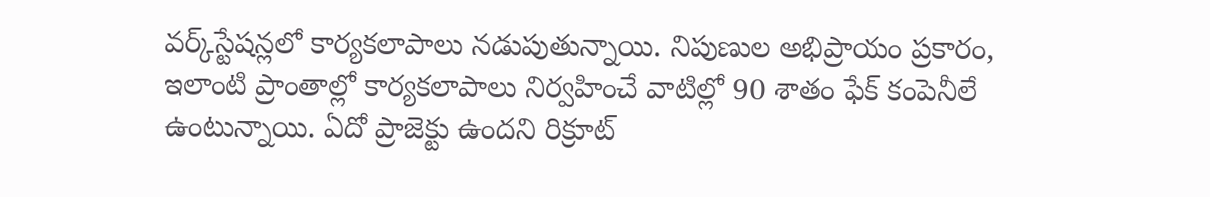వర్క్‌స్టేషన్లలో కార్యకలాపాలు నడుపుతున్నాయి. నిపుణుల అభిప్రాయం ప్రకారం, ఇలాంటి ప్రాంతాల్లో కార్యకలాపాలు నిర్వహించే వాటిల్లో 90 శాతం ఫేక్ కంపెనీలే ఉంటున్నాయి. ఏదో ప్రాజెక్టు ఉందని రిక్రూట్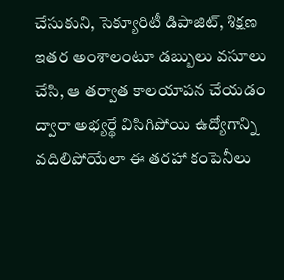చేసుకుని, సెక్యూరిటీ డిపాజిట్, శిక్షణ ఇతర అంశాలంటూ డబ్బులు వసూలు చేసి, ఆ తర్వాత కాలయాపన చేయడం ద్వారా అభ్యర్థే విసిగిపోయి ఉద్యోగాన్ని వదిలిపోయేలా ఈ తరహా కంపెనీలు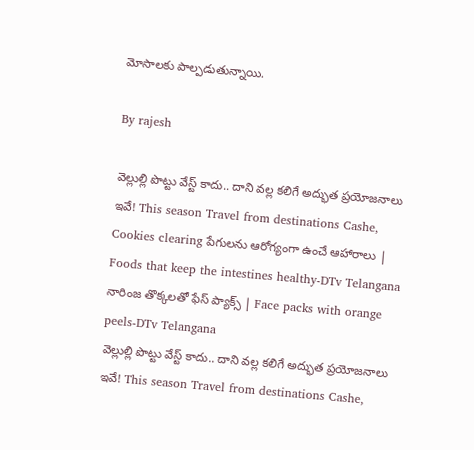మోసాలకు పాల్పడుతున్నాయి.

By rajesh

వెల్లుల్లి పొట్టు వేస్ట్ కాదు.. దాని వల్ల కలిగే అద్భుత ప్రయోజనాలు ఇవే! This season Travel from destinations Cashe, Cookies clearing పేగులను ఆరోగ్యంగా ఉంచే ఆహారాలు | Foods that keep the intestines healthy-DTv Telangana నారింజ తొక్కలతో ఫేస్ ప్యాక్స్ | Face packs with orange peels-DTv Telangana
వెల్లుల్లి పొట్టు వేస్ట్ కాదు.. దాని వల్ల కలిగే అద్భుత ప్రయోజనాలు ఇవే! This season Travel from destinations Cashe,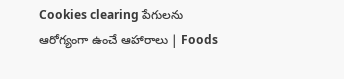Cookies clearing పేగులను ఆరోగ్యంగా ఉంచే ఆహారాలు | Foods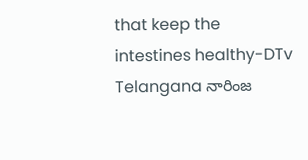that keep the intestines healthy-DTv Telangana నారింజ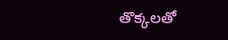తొక్కలతో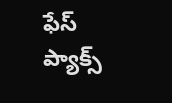ఫేస్ ప్యాక్స్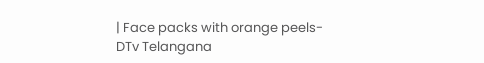| Face packs with orange peels-DTv Telangana